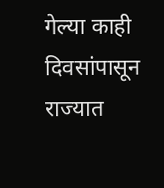गेल्या काही दिवसांपासून राज्यात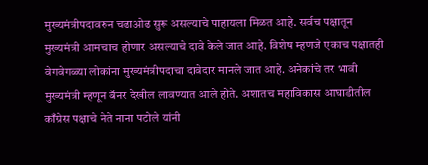मुख्यमंत्रीपदावरुन चढाओढ सुरू असल्याचे पाहायला मिळत आहे. सर्वच पक्षातून मुख्यमंत्री आमचाच होणार असल्याचे दावे केले जात आहे. विशेष म्हणजे एकाच पक्षातही वेगवेगळ्या लोकांना मुख्यमंत्रीपदाचा दावेदार मानले जात आहे. अनेकांचे तर भावी मुख्यमंत्री म्हणून बॅनर देखील लावण्यात आले होते. अशातच महाविकास आघाडीतील काँग्रेस पक्षाचे नेते नाना पटोले यांनी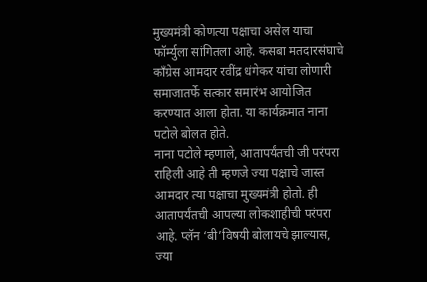मुख्यमंत्री कोणत्या पक्षाचा असेल याचा फॉर्म्युला सांगितला आहे. कसबा मतदारसंघाचे काँग्रेस आमदार रवींद्र धंगेकर यांचा लोणारी समाजातर्फे सत्कार समारंभ आयोजित करण्यात आला होता. या कार्यक्रमात नाना पटोले बोलत होते.
नाना पटोले म्हणाले, आतापर्यंतची जी परंपरा राहिली आहे ती म्हणजे ज्या पक्षाचे जास्त आमदार त्या पक्षाचा मुख्यमंत्री होतो. ही आतापर्यंतची आपल्या लोकशाहीची परंपरा आहे. प्लॅन ‘बी’विषयी बोलायचे झाल्यास, ज्या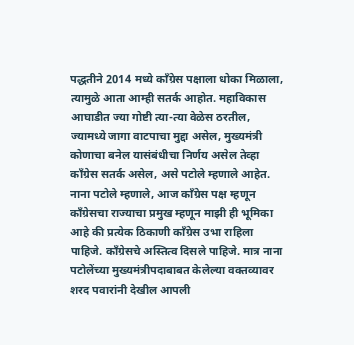पद्धतीने 2014 मध्ये काँग्रेस पक्षाला धोका मिळाला, त्यामुळे आता आम्ही सतर्क आहोत. महाविकास आघाडीत ज्या गोष्टी त्या-त्या वेळेस ठरतील, ज्यामध्ये जागा वाटपाचा मुद्दा असेल, मुख्यमंत्री कोणाचा बनेल यासंबंधीचा निर्णय असेल तेव्हा काँग्रेस सतर्क असेल, असे पटोले म्हणाले आहेत.
नाना पटोले म्हणाले, आज काँग्रेस पक्ष म्हणून काँग्रेसचा राज्याचा प्रमुख म्हणून माझी ही भूमिका आहे की प्रत्येक ठिकाणी काँग्रेस उभा राहिला पाहिजे. काँग्रेसचे अस्तित्व दिसले पाहिजे. मात्र नाना पटोलेंच्या मुख्यमंत्रीपदाबाबत केलेल्या वक्तव्यावर शरद पवारांनी देखील आपली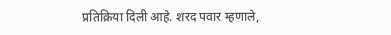प्रतिक्रिया दिली आहे. शरद पवार म्हणाले,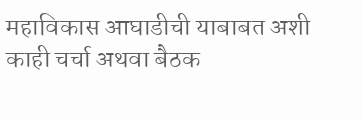महाविकास आघाडीची याबाबत अशी काही चर्चा अथवा बैठक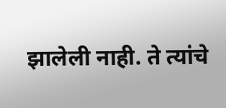झालेली नाही. ते त्यांचे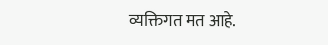व्यक्तिगत मत आहे.